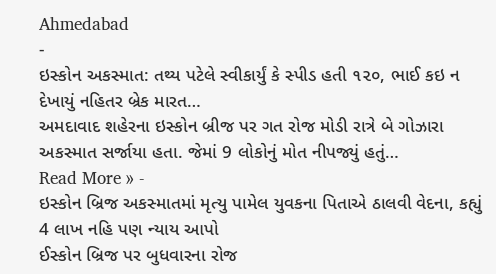Ahmedabad
-
ઇસ્કોન અકસ્માત: તથ્ય પટેલે સ્વીકાર્યું કે સ્પીડ હતી ૧૨૦, ભાઈ કઇ ન દેખાયું નહિતર બ્રેક મારત…
અમદાવાદ શહેરના ઇસ્કોન બ્રીજ પર ગત રોજ મોડી રાત્રે બે ગોઝારા અકસ્માત સર્જાયા હતા. જેમાં 9 લોકોનું મોત નીપજ્યું હતું…
Read More » -
ઇસ્કોન બ્રિજ અકસ્માતમાં મૃત્યુ પામેલ યુવકના પિતાએ ઠાલવી વેદના, કહ્યું 4 લાખ નહિ પણ ન્યાય આપો
ઈસ્કોન બ્રિજ પર બુધવારના રોજ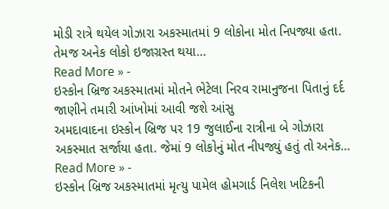મોડી રાત્રે થયેલ ગોઝારા અકસ્માતમાં 9 લોકોના મોત નિપજ્યા હતા. તેમજ અનેક લોકો ઇજાગ્રસ્ત થયા…
Read More » -
ઇસ્કોન બ્રિજ અકસ્માતમાં મોતને ભેટેલા નિરવ રામાનુજના પિતાનું દર્દ જાણીને તમારી આંખોમાં આવી જશે આંસુ
અમદાવાદના ઇસ્કોન બ્રિજ પર 19 જુલાઈના રાત્રીના બે ગોઝારા અકસ્માત સર્જાયા હતા. જેમાં 9 લોકોનું મોત નીપજ્યું હતું તો અનેક…
Read More » -
ઇસ્કોન બ્રિજ અકસ્માતમાં મૃત્યુ પામેલ હોમગાર્ડ નિલેશ ખટિકની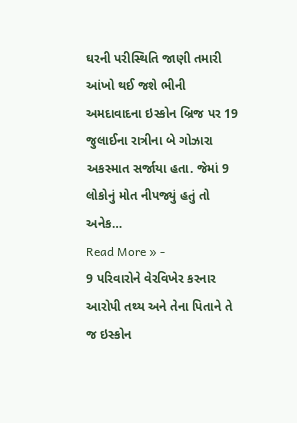ઘરની પરીસ્થિતિ જાણી તમારી આંખો થઈ જશે ભીની
અમદાવાદના ઇસ્કોન બ્રિજ પર 19 જુલાઈના રાત્રીના બે ગોઝારા અકસ્માત સર્જાયા હતા. જેમાં 9 લોકોનું મોત નીપજ્યું હતું તો અનેક…
Read More » -
9 પરિવારોને વેરવિખેર કરનાર આરોપી તથ્ય અને તેના પિતાને તે જ ઇસ્કોન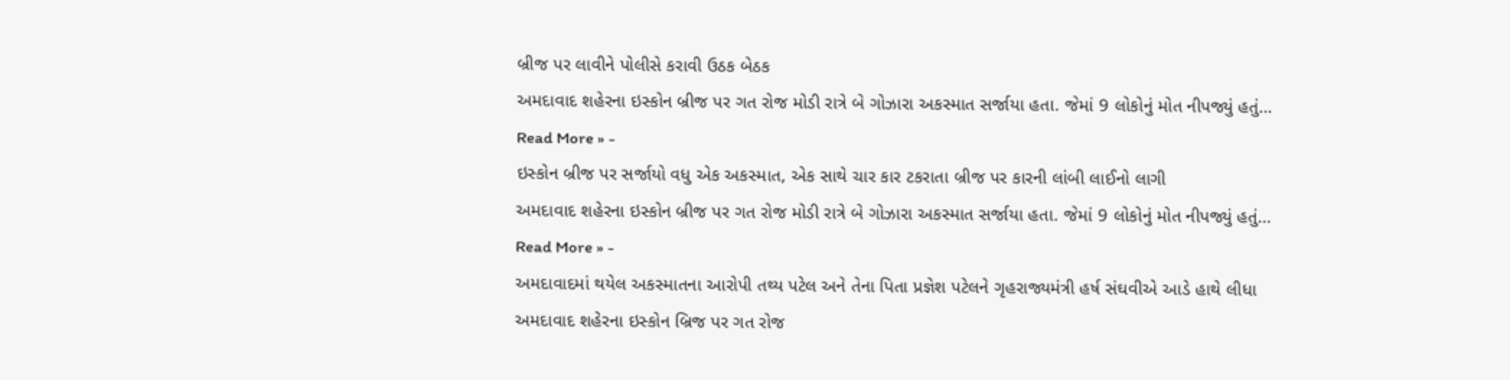બ્રીજ પર લાવીને પોલીસે કરાવી ઉઠક બેઠક
અમદાવાદ શહેરના ઇસ્કોન બ્રીજ પર ગત રોજ મોડી રાત્રે બે ગોઝારા અકસ્માત સર્જાયા હતા. જેમાં 9 લોકોનું મોત નીપજ્યું હતું…
Read More » -
ઇસ્કોન બ્રીજ પર સર્જાયો વધુ એક અકસ્માત, એક સાથે ચાર કાર ટકરાતા બ્રીજ પર કારની લાંબી લાઈનો લાગી
અમદાવાદ શહેરના ઇસ્કોન બ્રીજ પર ગત રોજ મોડી રાત્રે બે ગોઝારા અકસ્માત સર્જાયા હતા. જેમાં 9 લોકોનું મોત નીપજ્યું હતું…
Read More » -
અમદાવાદમાં થયેલ અકસ્માતના આરોપી તથ્ય પટેલ અને તેના પિતા પ્રજ્ઞેશ પટેલને ગૃહરાજ્યમંત્રી હર્ષ સંઘવીએ આડે હાથે લીધા
અમદાવાદ શહેરના ઇસ્કોન બ્રિજ પર ગત રોજ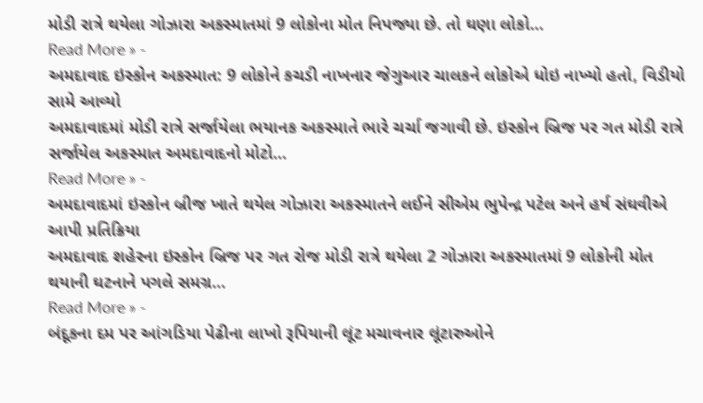મોડી રાત્રે થયેલા ગોઝારા અકસ્માતમાં 9 લોકોના મોત નિપજ્યા છે. તો ઘણા લોકો…
Read More » -
અમદાવાદ ઇસ્કોન અકસ્માત: 9 લોકોને કચડી નાખનાર જેગુઆર ચાલકને લોકોએ ધોઇ નાખ્યો હતો, વિડીયો સામે આવ્યો
અમદાવાદમાં મોડી રાત્રે સર્જાયેલા ભયાનક અકસ્માતે ભારે ચર્ચા જગાવી છે. ઇસ્કોન બ્રિજ પર ગત મોડી રાત્રે સર્જાયેલ અકસ્માત અમદાવાદનો મોટો…
Read More » -
અમદાવાદમાં ઇસ્કોન બ્રીજ ખાતે થયેલ ગોઝારા અકસ્માતને લઈને સીએમ ભુપેન્દ્ર પટેલ અને હર્ષ સંઘવીએ આપી પ્રતિક્રિયા
અમદાવાદ શહેરના ઇસ્કોન બ્રિજ પર ગત રોજ મોડી રાત્રે થયેલા 2 ગોઝારા અકસ્માતમાં 9 લોકોની મોત થયાની ઘટનાને પગલે સમગ્ર…
Read More » -
બંદૂકના દમ પર આંગડિયા પેઢીના લાખો રૂપિયાની લૂંટ મચાવનાર લૂંટારુઓને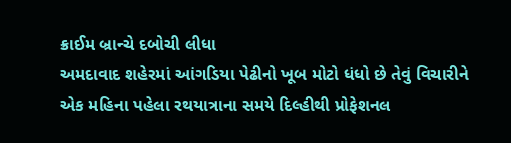ક્રાઈમ બ્રાન્ચે દબોચી લીધા
અમદાવાદ શહેરમાં આંગડિયા પેઢીનો ખૂબ મોટો ધંધો છે તેવું વિચારીને એક મહિના પહેલા રથયાત્રાના સમયે દિલ્હીથી પ્રોફેશનલ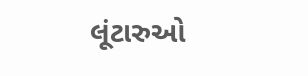લૂંટારુઓ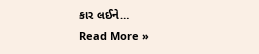કાર લઈને…
Read More »